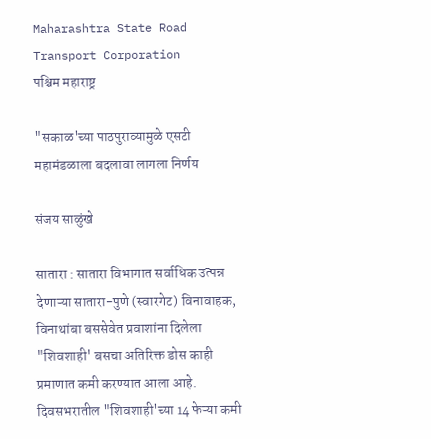Maharashtra State Road Transport Corporation
पश्चिम महाराष्ट्र

"सकाळ'च्या पाठपुराव्यामुळे एसटी महामंडळाला बदलावा लागला निर्णय

संजय साळुंखे

सातारा : सातारा विभागात सर्वाधिक उत्पन्न देणाऱ्या सातारा-पुणे (स्वारगेट) विनावाहक, विनाथांबा बससेवेत प्रवाशांना दिलेला "शिवशाही' बसचा अतिरिक्त डोस काही प्रमाणात कमी करण्यात आला आहे. दिवसभरातील "शिवशाही'च्या 14 फेऱ्या कमी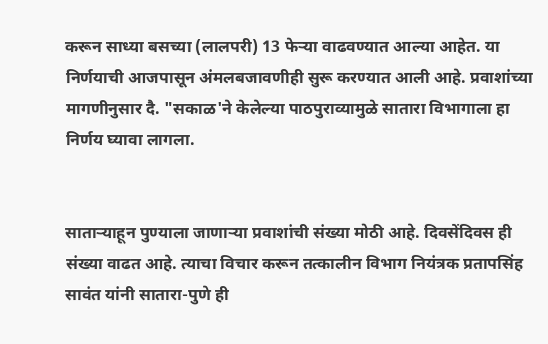करून साध्या बसच्या (लालपरी) 13 फेऱ्या वाढवण्यात आल्या आहेत. या निर्णयाची आजपासून अंमलबजावणीही सुरू करण्यात आली आहे. प्रवाशांच्या मागणीनुसार दै. "सकाळ'ने केलेल्या पाठपुराव्यामुळे सातारा विभागाला हा निर्णय घ्यावा लागला.


साताऱ्याहून पुण्याला जाणाऱ्या प्रवाशांची संख्या मोठी आहे. दिवसेंदिवस ही संख्या वाढत आहे. त्याचा विचार करून तत्कालीन विभाग नियंत्रक प्रतापसिंह सावंत यांनी सातारा-पुणे ही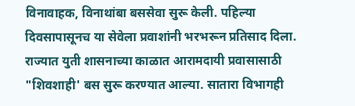विनावाहक, विनाथांबा बससेवा सुरू केली. पहिल्या दिवसापासूनच या सेवेला प्रवाशांनी भरभरून प्रतिसाद दिला. राज्यात युती शासनाच्या काळात आरामदायी प्रवासासाठी "शिवशाही' बस सुरू करण्यात आल्या. सातारा विभागही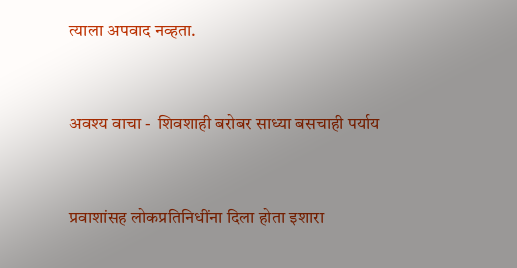त्याला अपवाद नव्हता.


अवश्य वाचा -  शिवशाही बरोबर साध्या बसचाही पर्याय


प्रवाशांसह लोकप्रतिनिधींना दिला होता इशारा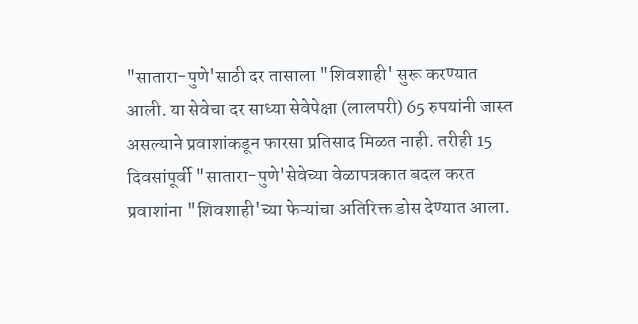"सातारा-पुणे'साठी दर तासाला "शिवशाही' सुरू करण्यात आली. या सेवेचा दर साध्या सेवेपेक्षा (लालपरी) 65 रुपयांनी जास्त असल्याने प्रवाशांकडून फारसा प्रतिसाद मिळत नाही. तरीही 15 दिवसांपूर्वी "सातारा-पुणे'सेवेच्या वेळापत्रकात बदल करत प्रवाशांना "शिवशाही'च्या फेऱ्यांचा अतिरिक्त डोस देण्यात आला.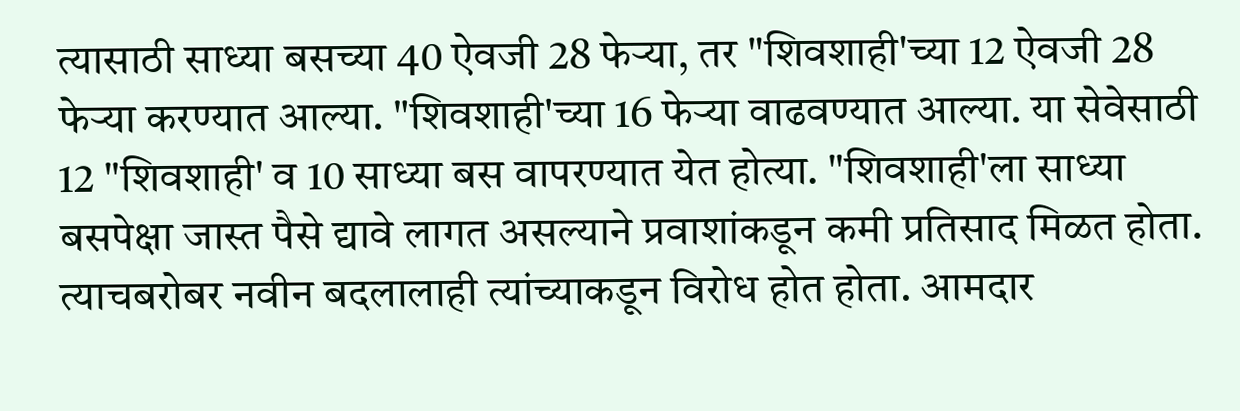त्यासाठी साध्या बसच्या 40 ऐवजी 28 फेऱ्या, तर "शिवशाही'च्या 12 ऐवजी 28 फेऱ्या करण्यात आल्या. "शिवशाही'च्या 16 फेऱ्या वाढवण्यात आल्या. या सेवेसाठी 12 "शिवशाही' व 10 साध्या बस वापरण्यात येत होत्या. "शिवशाही'ला साध्या बसपेक्षा जास्त पैसे द्यावे लागत असल्याने प्रवाशांकडून कमी प्रतिसाद मिळत होता. त्याचबरोबर नवीन बदलालाही त्यांच्याकडून विरोध होत होता. आमदार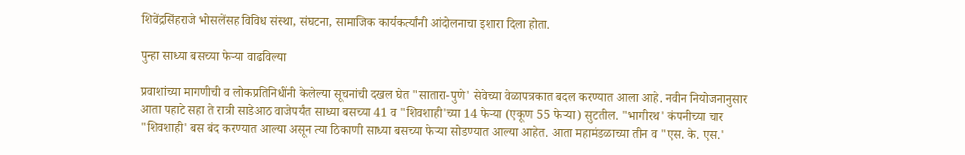शिवेंद्रसिंहराजे भोसलेंसह विविध संस्था, संघटना, सामाजिक कार्यकर्त्यांनी आंदोलनाचा इशारा दिला होता.

पुन्हा साध्या बसच्या फेऱ्या वाढविल्या

प्रवाशांच्या मागणीची व लोकप्रतिनिधींनी केलेल्या सूचनांची दखल घेत "सातारा-पुणे' सेवेच्या वेळापत्रकात बदल करण्यात आला आहे. नवीन नियोजनानुसार आता पहाटे सहा ते रात्री साडेआठ वाजेपर्यंत साध्या बसच्या 41 व "शिवशाही'च्या 14 फेऱ्या (एकूण 55 फेऱ्या) सुटतील. "भागीरथ' कंपनीच्या चार "शिवशाही' बस बंद करण्यात आल्या असून त्या ठिकाणी साध्या बसच्या फेऱ्या सोडण्यात आल्या आहेत. आता महामंडळाच्या तीन व "एस. के. एस.'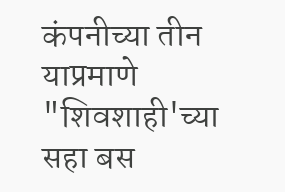कंपनीच्या तीन याप्रमाणे "शिवशाही'च्या सहा बस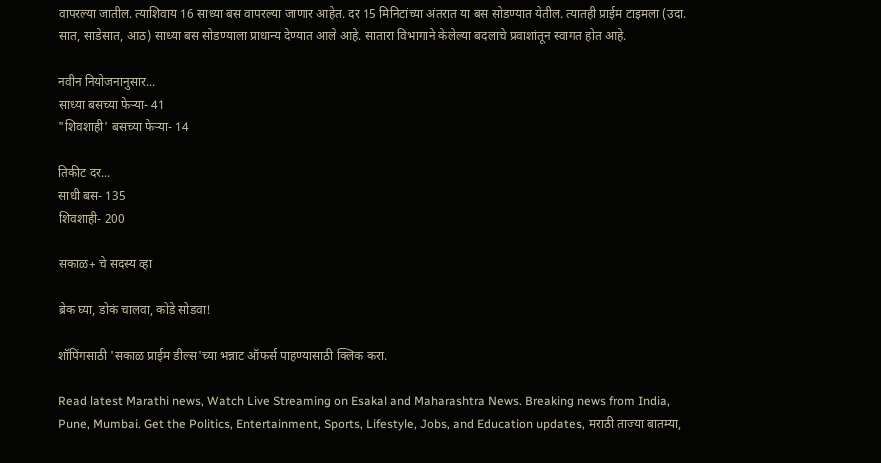वापरल्या जातील. त्याशिवाय 16 साध्या बस वापरल्या जाणार आहेत. दर 15 मिनिटांच्या अंतरात या बस सोडण्यात येतील. त्यातही प्राईम टाइमला (उदा. सात, साडेसात, आठ) साध्या बस सोडण्याला प्राधान्य देण्यात आले आहे. सातारा विभागाने केलेल्या बदलाचे प्रवाशांतून स्वागत होत आहे.

नवीन नियोजनानुसार...
साध्या बसच्या फेऱ्या- 41
"शिवशाही' बसच्या फेऱ्या- 14

तिकीट दर...
साधी बस- 135
शिवशाही- 200

सकाळ+ चे सदस्य व्हा

ब्रेक घ्या, डोकं चालवा, कोडे सोडवा!

शॉपिंगसाठी 'सकाळ प्राईम डील्स'च्या भन्नाट ऑफर्स पाहण्यासाठी क्लिक करा.

Read latest Marathi news, Watch Live Streaming on Esakal and Maharashtra News. Breaking news from India, Pune, Mumbai. Get the Politics, Entertainment, Sports, Lifestyle, Jobs, and Education updates, मराठी ताज्या बातम्या,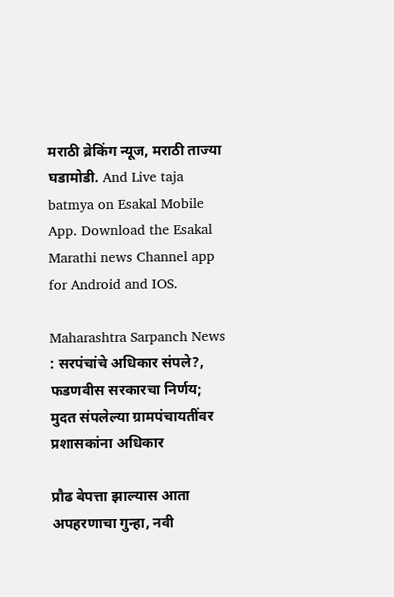मराठी ब्रेकिंग न्यूज, मराठी ताज्या घडामोडी. And Live taja batmya on Esakal Mobile App. Download the Esakal Marathi news Channel app for Android and IOS.

Maharashtra Sarpanch News : सरपंचांचे अधिकार संपले?, फडणवीस सरकारचा निर्णय; मुदत संपलेल्या ग्रामपंचायतींवर प्रशासकांना अधिकार

प्रौढ बेपत्ता झाल्यास आता अपहरणाचा गुन्हा, नवी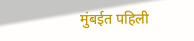मुंबईत पहिली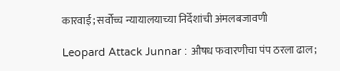कारवाई; सर्वोच्च न्यायालयाच्या निर्देशांची अंमलबजावणी

Leopard Attack Junnar : औषध फवारणीचा पंप ठरला ढाल;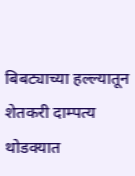बिबट्याच्या हल्ल्यातून शेतकरी दाम्पत्य थोडक्यात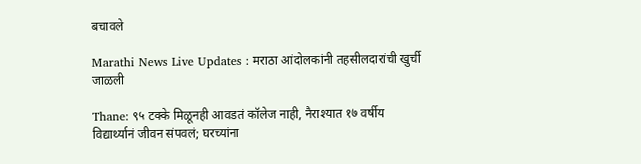बचावले

Marathi News Live Updates : मराठा आंदोलकांनी तहसीलदारांची खुर्ची जाळली

Thane: ९५ टक्के मिळूनही आवडतं कॉलेज नाही, नैराश्यात १७ वर्षीय विद्यार्थ्यानं जीवन संपवलं; घरच्यांना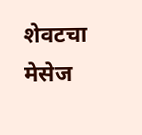शेवटचा मेसेज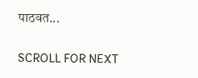पाठवत...

SCROLL FOR NEXT